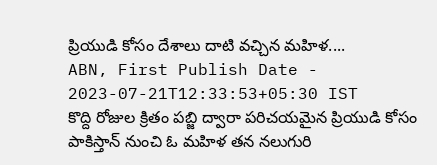ప్రియుడి కోసం దేశాలు దాటి వచ్చిన మహిళ....
ABN, First Publish Date - 2023-07-21T12:33:53+05:30 IST
కొద్ది రోజుల క్రితం పబ్జి ద్వారా పరిచయమైన ప్రియుడి కోసం పాకిస్తాన్ నుంచి ఓ మహిళ తన నలుగురి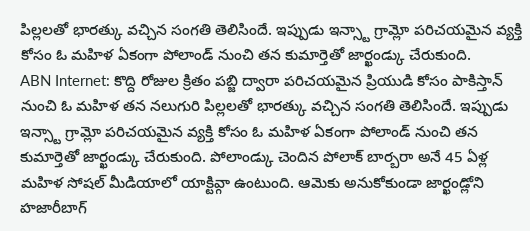పిల్లలతో భారత్కు వచ్చిన సంగతి తెలిసిందే. ఇప్పుడు ఇన్స్టా గ్రామ్లో పరిచయమైన వ్యక్తి కోసం ఓ మహిళ ఏకంగా పోలాండ్ నుంచి తన కుమార్తెతో జార్ఖండ్కు చేరుకుంది.
ABN Internet: కొద్ది రోజుల క్రితం పబ్జి ద్వారా పరిచయమైన ప్రియుడి కోసం పాకిస్తాన్ నుంచి ఓ మహిళ తన నలుగురి పిల్లలతో భారత్కు వచ్చిన సంగతి తెలిసిందే. ఇప్పుడు ఇన్స్టా గ్రామ్లో పరిచయమైన వ్యక్తి కోసం ఓ మహిళ ఏకంగా పోలాండ్ నుంచి తన కుమార్తెతో జార్ఖండ్కు చేరుకుంది. పోలాండ్కు చెందిన పోలాక్ బార్బరా అనే 45 ఏళ్ల మహిళ సోషల్ మీడియాలో యాక్టివ్గా ఉంటుంది. ఆమెకు అనుకోకుండా జార్ఖండ్లోని హజారీబాగ్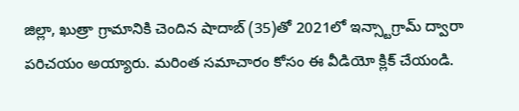జిల్లా, ఖుత్రా గ్రామానికి చెందిన షాదాబ్ (35)తో 2021లో ఇన్స్టాగ్రామ్ ద్వారా పరిచయం అయ్యారు. మరింత సమాచారం కోసం ఈ వీడియో క్లిక్ చేయండి.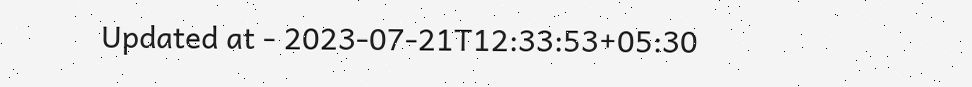Updated at - 2023-07-21T12:33:53+05:30